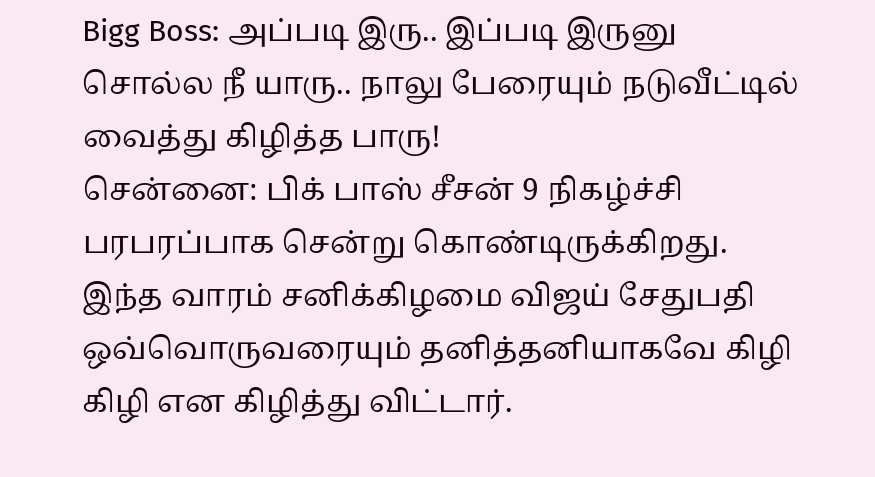Bigg Boss: அப்படி இரு.. இப்படி இருனு சொல்ல நீ யாரு.. நாலு பேரையும் நடுவீட்டில் வைத்து கிழித்த பாரு!
சென்னை: பிக் பாஸ் சீசன் 9 நிகழ்ச்சி பரபரப்பாக சென்று கொண்டிருக்கிறது. இந்த வாரம் சனிக்கிழமை விஜய் சேதுபதி ஒவ்வொருவரையும் தனித்தனியாகவே கிழி கிழி என கிழித்து விட்டார்.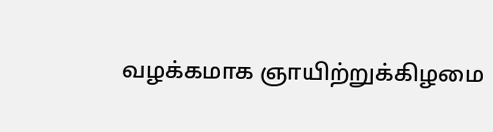வழக்கமாக ஞாயிற்றுக்கிழமை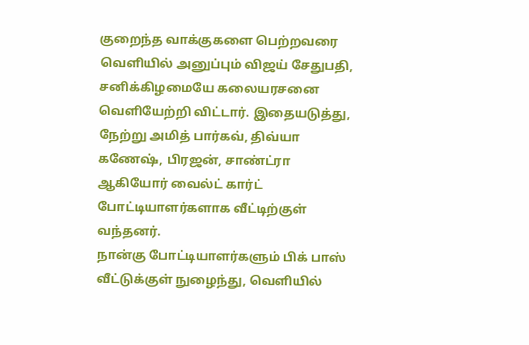குறைந்த வாக்குகளை பெற்றவரை வெளியில் அனுப்பும் விஜய் சேதுபதி, சனிக்கிழமையே கலையரசனை வெளியேற்றி விட்டார். இதையடுத்து, நேற்று அமித் பார்கவ், திவ்யா கணேஷ், பிரஜன், சாண்ட்ரா ஆகியோர் வைல்ட் கார்ட் போட்டியாளர்களாக வீட்டிற்குள் வந்தனர்.
நான்கு போட்டியாளர்களும் பிக் பாஸ் வீட்டுக்குள் நுழைந்து, வெளியில்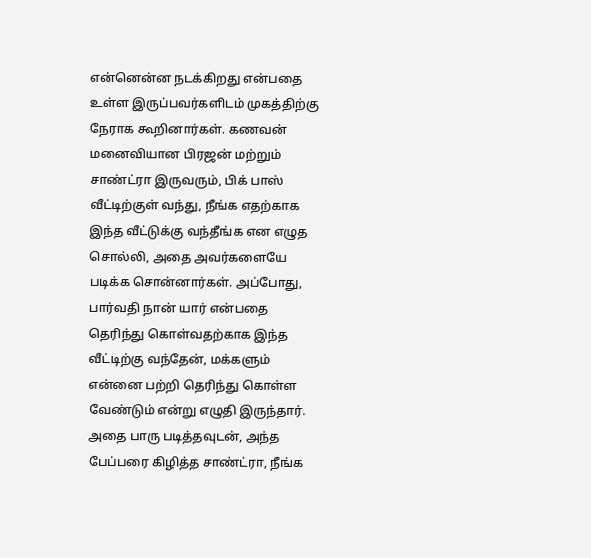என்னென்ன நடக்கிறது என்பதை உள்ள இருப்பவர்களிடம் முகத்திற்கு நேராக கூறினார்கள். கணவன் மனைவியான பிரஜன் மற்றும் சாண்ட்ரா இருவரும், பிக் பாஸ் வீட்டிற்குள் வந்து, நீங்க எதற்காக இந்த வீட்டுக்கு வந்தீங்க என எழுத சொல்லி, அதை அவர்களையே படிக்க சொன்னார்கள். அப்போது, பார்வதி நான் யார் என்பதை தெரிந்து கொள்வதற்காக இந்த வீட்டிற்கு வந்தேன், மக்களும் என்னை பற்றி தெரிந்து கொள்ள வேண்டும் என்று எழுதி இருந்தார். அதை பாரு படித்தவுடன், அந்த பேப்பரை கிழித்த சாண்ட்ரா, நீங்க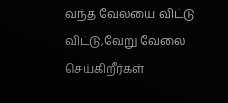வந்த வேலயை விட்டு விட்டு,வேறு வேலை செய்கிறீர்கள்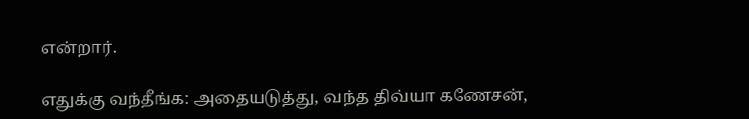என்றார்.

எதுக்கு வந்தீங்க: அதையடுத்து, வந்த திவ்யா கணேசன்,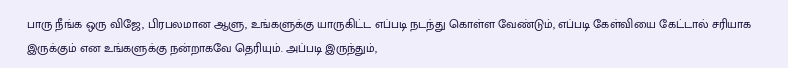பாரு நீங்க ஒரு விஜே, பிரபலமான ஆளு, உங்களுக்கு யாருகிட்ட எப்படி நடந்து கொள்ள வேண்டும், எப்படி கேள்வியை கேட்டால் சரியாக இருக்கும் என உங்களுக்கு நன்றாகவே தெரியும். அப்படி இருந்தும்,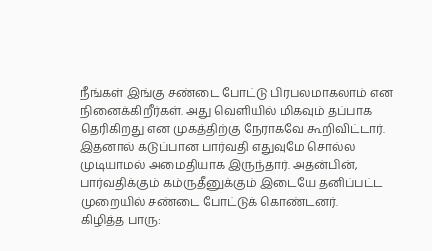நீங்கள் இங்கு சண்டை போட்டு பிரபலமாகலாம் என நினைக்கிறீர்கள். அது வெளியில் மிகவும் தப்பாக தெரிகிறது என முகத்திற்கு நேராகவே கூறிவிட்டார். இதனால் கடுப்பான பார்வதி எதுவுமே சொல்ல முடியாமல் அமைதியாக இருந்தார். அதன்பின், பார்வதிக்கும் கம்ருதீனுக்கும் இடையே தனிப்பட்ட முறையில் சண்டை போட்டுக் கொண்டனர்.
கிழித்த பாரு: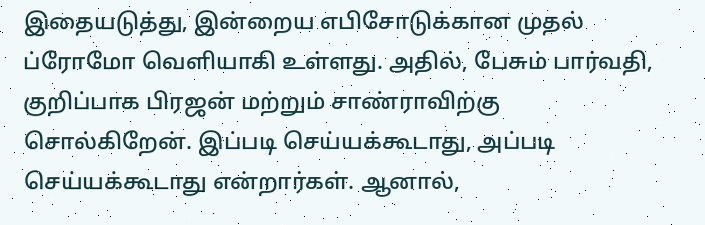இதையடுத்து, இன்றைய எபிசோடுக்கான முதல் ப்ரோமோ வெளியாகி உள்ளது. அதில், பேசும் பார்வதி, குறிப்பாக பிரஜன் மற்றும் சாண்ராவிற்கு சொல்கிறேன். இப்படி செய்யக்கூடாது, அப்படி செய்யக்கூடாது என்றார்கள். ஆனால்,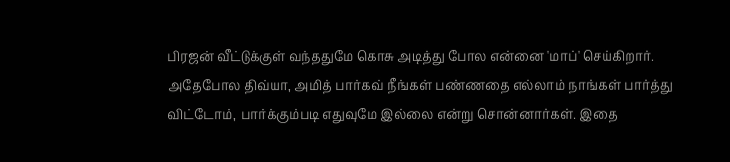பிரஜன் வீட்டுக்குள் வந்ததுமே கொசு அடித்து போல என்னை 'மாப்' செய்கிறார். அதேபோல திவ்யா, அமித் பார்கவ் நீங்கள் பண்ணதை எல்லாம் நாங்கள் பார்த்து விட்டோம், பார்க்கும்படி எதுவுமே இல்லை என்று சொன்னார்கள். இதை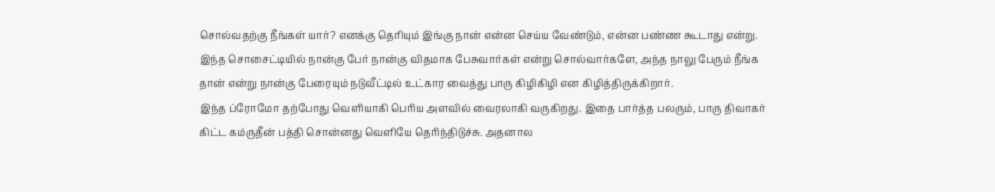சொல்வதற்கு நீங்கள் யார்? எனக்கு தெரியும் இங்கு நான் என்ன செய்ய வேண்டும், என்ன பண்ண கூடாது என்று. இந்த சொசைட்டியில் நான்கு பேர் நான்கு விதமாக பேசுவார்கள் என்று சொல்வார்களே, அந்த நாலு பேரும் நீங்க தான் என்று நான்கு பேரையும் நடுவீட்டில் உட்கார வைத்து பாரு கிழிகிழி என கிழித்திருக்கிறார்.
இந்த ப்ரோமோ தற்போது வெளியாகி பெரிய அளவில் வைரலாகி வருகிறது. இதை பார்த்த பலரும், பாரு திவாகர் கிட்ட கம்ருதீன் பத்தி சொன்னது வெளியே தெரிந்திடுச்சு. அதனால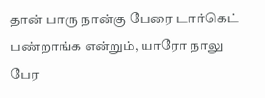தான் பாரு நான்கு பேரை டார்கெட் பண்றாங்க என்றும், யாரோ நாலு பேர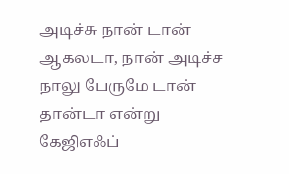அடிச்சு நான் டான் ஆகலடா, நான் அடிச்ச நாலு பேருமே டான் தான்டா என்று கேஜிஎஃப்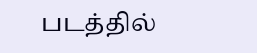படத்தில்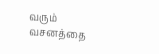வரும் வசனத்தை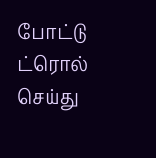போட்டு ட்ரொல் செய்து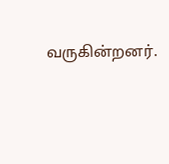வருகின்றனர்.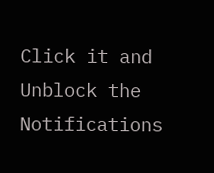Click it and Unblock the Notifications